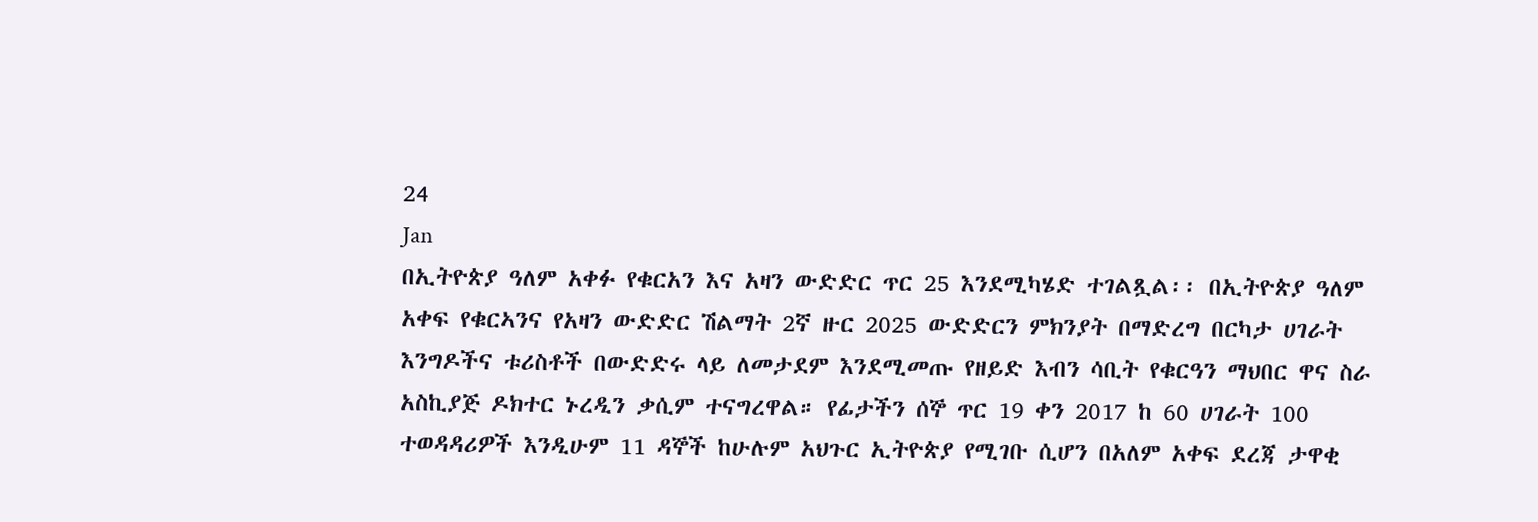24
Jan
በኢትዮጵያ ዓለም አቀፉ የቁርአን እና አዛን ውድድር ጥር 25 እንደሚካሄድ ተገልጿል፡፡ በኢትዮጵያ ዓለም አቀፍ የቁርኣንና የአዛን ውድድር ሽልማት 2ኛ ዙር 2025 ውድድርን ምክንያት በማድረግ በርካታ ሀገራት እንግዶችና ቱሪስቶች በውድድሩ ላይ ለመታደም እንደሚመጡ የዘይድ እብን ሳቢት የቁርዓን ማህበር ዋና ስራ አስኪያጅ ዶክተር ኑረዲን ቃሲም ተናግረዋል። የፊታችን ሰኞ ጥር 19 ቀን 2017 ከ 60 ሀገራት 100 ተወዳዳሪዎች እንዲሁም 11 ዳኞች ከሁሉም አህጉር ኢትዮጵያ የሚገቡ ሲሆን በአለም አቀፍ ደረጃ ታዋቂ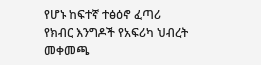የሆኑ ከፍተኛ ተፅዕኖ ፈጣሪ የክብር እንግዶች የአፍሪካ ህብረት መቀመጫ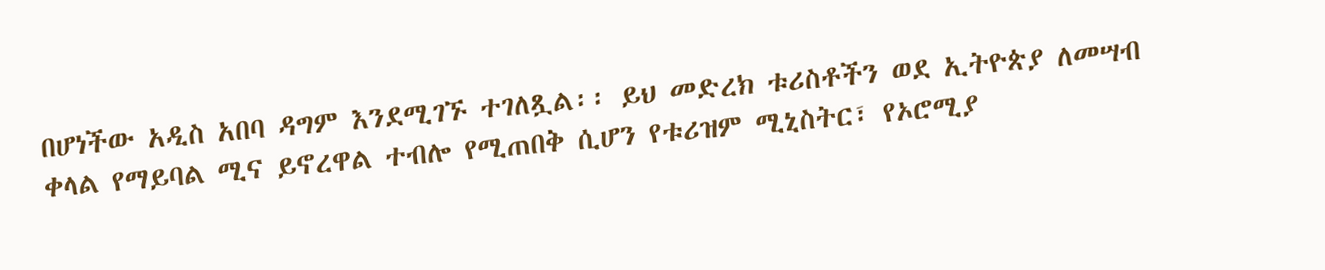በሆነችው አዲስ አበባ ዳግም እንደሚገኙ ተገለጿል፡፡ ይህ መድረክ ቱሪስቶችን ወደ ኢትዮጵያ ለመሣብ ቀላል የማይባል ሚና ይኖረዋል ተብሎ የሚጠበቅ ሲሆን የቱሪዝም ሚኒስትር፣ የኦሮሚያ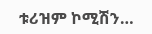ቱሪዝም ኮሚሽን…